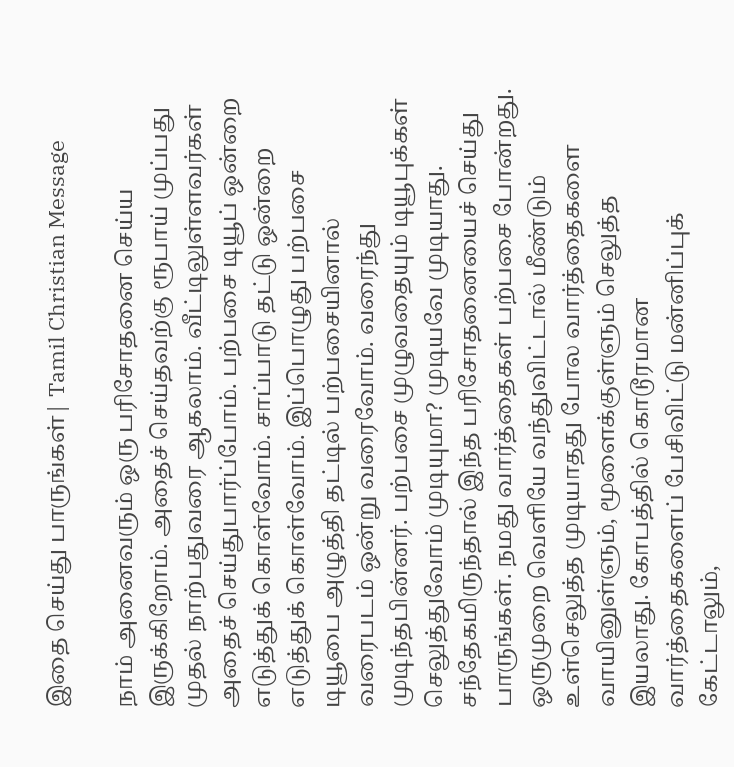இதை செய்து பாருங்கள்| Tamil Christian Message

நாம் அனைவரும் ஒரு பரிசோதனை செய்ய இருக்கிறோம். அதைச் செய்தவற்கு ரூபாய் முப்பது முதல் நாற்பதுவரை ஆகலாம். வீட்டிலுள்ளவர்கள் அதைச் செய்துபார்ப்போம். பற்பசை டியூப் ஒன்றை எடுத்துக் கொள்வோம். சாப்பாடு தட்டு ஒன்றை எடுத்துக் கொள்வோம். இப்பொழுது பற்பசை டியூபை அழுத்தி தட்டில் பற்பசையினால் வரைபடம் ஒன்று வரைவோம். வரைந்து முடிந்தபின்னர். பற்பசை முழுவதையும் டியூபுக்கள் செலுத்துவோம் முடியுமா? முடியவே முடியாது. சந்தேகமிருந்தால் இந்த பரிசோதனையைச் செய்து பாருங்கள். நமது வார்த்தைகள் பற்பசை போன்றது. ஒருமுறை வெளியே வந்துவிட்டால் மீண்டும் உள்செலுத்த முடியாதது போல வார்த்தைகளை வாயினுள்ளும், மூளைக்குள்ளும் செலுத்த இயலாது. கோபத்தில் கொடூரமான வார்த்தைகளைப் பேசிவிட்டு மன்னிப்புக் கேட்டாலும்,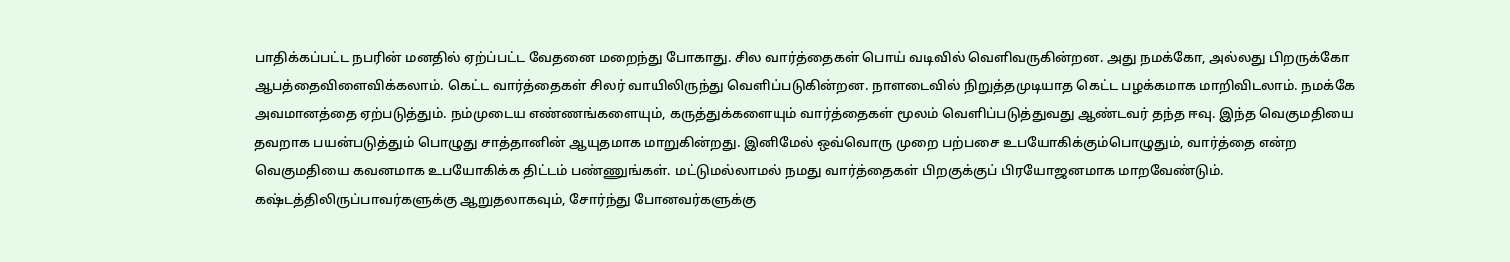பாதிக்கப்பட்ட நபரின் மனதில் ஏற்ப்பட்ட வேதனை மறைந்து போகாது. சில வார்த்தைகள் பொய் வடிவில் வெளிவருகின்றன. அது நமக்கோ, அல்லது பிறருக்கோ ஆபத்தைவிளைவிக்கலாம். கெட்ட வார்த்தைகள் சிலர் வாயிலிருந்து வெளிப்படுகின்றன. நாளடைவில் நிறுத்தமுடியாத கெட்ட பழக்கமாக மாறிவிடலாம். நமக்கே அவமானத்தை ஏற்படுத்தும். நம்முடைய எண்ணங்களையும், கருத்துக்களையும் வார்த்தைகள் மூலம் வெளிப்படுத்துவது ஆண்டவர் தந்த ஈவு. இந்த வெகுமதியை தவறாக பயன்படுத்தும் பொழுது சாத்தானின் ஆயுதமாக மாறுகின்றது. இனிமேல் ஒவ்வொரு முறை பற்பசை உபயோகிக்கும்பொழுதும், வார்த்தை என்ற வெகுமதியை கவனமாக உபயோகிக்க திட்டம் பண்ணுங்கள். மட்டுமல்லாமல் நமது வார்த்தைகள் பிறகுக்குப் பிரயோஜனமாக மாறவேண்டும். கஷ்டத்திலிருப்பாவர்களுக்கு ஆறுதலாகவும், சோர்ந்து போனவர்களுக்கு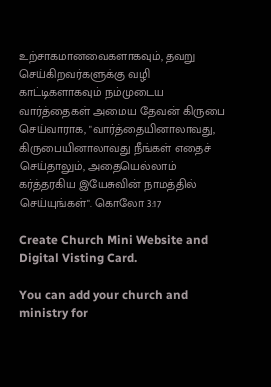உற்சாகமானவைகளாகவும், தவறு செய்கிறவர்களுக்கு வழி காட்டிகளாகவும் நம்முடைய வார்த்தைகள் அமைய தேவன் கிருபை செய்வாராக, "வார்த்தையினாலாவது, கிருபையினாலாவது நீங்கள் எதைச் செய்தாலும், அதையெல்லாம் கர்த்தரகிய இயேசுவின் நாமத்தில் செய்யுங்கள்". கொலோ 3:17

Create Church Mini Website and Digital Visting Card.

You can add your church and ministry for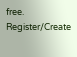free.
Register/Create